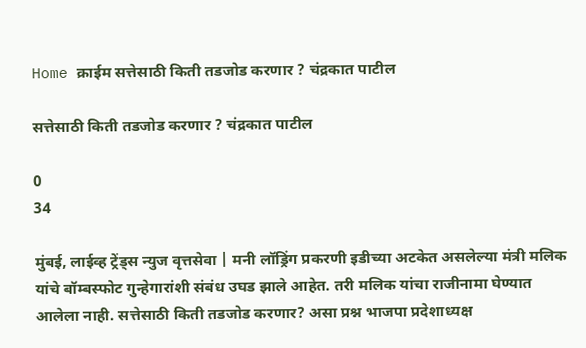Home क्राईम सत्तेसाठी किती तडजोड करणार ? चंद्रकात पाटील

सत्तेसाठी किती तडजोड करणार ? चंद्रकात पाटील

0
34

मुंबई, लाईव्ह ट्रेंड्स न्युज वृत्तसेवा | मनी लॉड्रिंग प्रकरणी इडीच्या अटकेत असलेल्या मंत्री मलिक यांचे बॉम्बस्फोट गुन्हेगारांशी संबंध उघड झाले आहेत. तरी मलिक यांचा राजीनामा घेण्यात आलेला नाही. सत्तेसाठी किती तडजोड करणार? असा प्रश्न भाजपा प्रदेशाध्यक्ष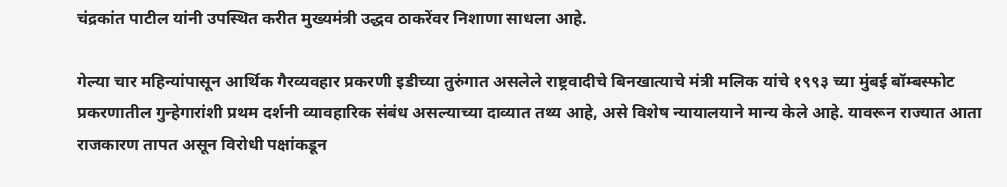चंद्रकांत पाटील यांनी उपस्थित करीत मुख्यमंत्री उद्धव ठाकरेंवर निशाणा साधला आहे.

गेल्या चार महिन्यांपासून आर्थिक गैरव्यवहार प्रकरणी इडीच्या तुरुंगात असलेले राष्ट्रवादीचे बिनखात्याचे मंत्री मलिक यांचे १९९३ च्या मुंबई बॉम्बस्फोट प्रकरणातील गुन्हेगारांशी प्रथम दर्शनी व्यावहारिक संबंध असल्याच्या दाव्यात तथ्य आहे, असे विशेष न्यायालयाने मान्य केले आहे. यावरून राज्यात आता राजकारण तापत असून विरोधी पक्षांकडून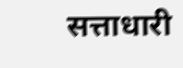सत्ताधारी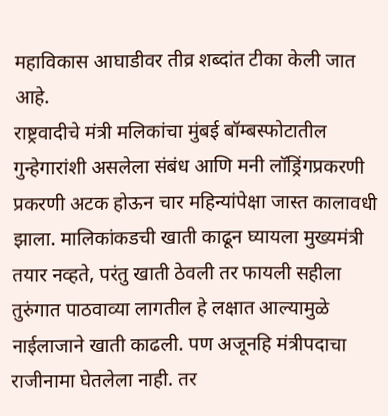महाविकास आघाडीवर तीव्र शब्दांत टीका केली जात आहे.
राष्ट्रवादीचे मंत्री मलिकांचा मुंबई बॉम्बस्फोटातील गुन्हेगारांशी असलेला संबंध आणि मनी लॉड्रिंगप्रकरणी प्रकरणी अटक होऊन चार महिन्यांपेक्षा जास्त कालावधी झाला. मालिकांकडची खाती काढून घ्यायला मुख्यमंत्री तयार नव्हते, परंतु खाती ठेवली तर फायली सहीला तुरुंगात पाठवाव्या लागतील हे लक्षात आल्यामुळे नाईलाजाने खाती काढली. पण अजूनहि मंत्रीपदाचा राजीनामा घेतलेला नाही. तर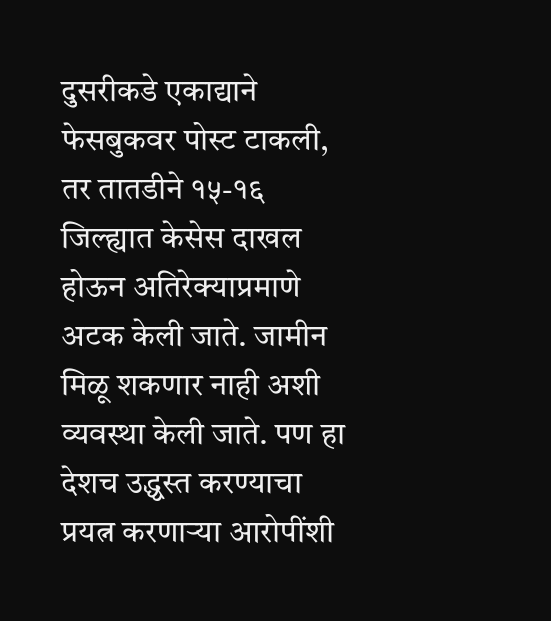दुसरीकडे एकाद्याने फेसबुकवर पोस्ट टाकली, तर तातडीने १५-१६ जिल्ह्यात केसेस दाखल होऊन अतिरेक्याप्रमाणे अटक केली जाते. जामीन मिळू शकणार नाही अशी व्यवस्था केली जाते. पण हा देशच उद्ध्वस्त करण्याचा प्रयत्न करणाऱ्या आरोपींशी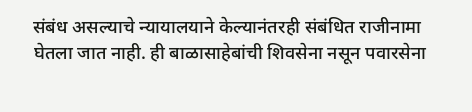संबंध असल्याचे न्यायालयाने केल्यानंतरही संबंधित राजीनामा घेतला जात नाही. ही बाळासाहेबांची शिवसेना नसून पवारसेना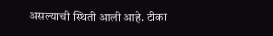असल्याची स्थिती आली आहे. टीका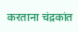करताना चंद्रकांत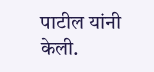पाटील यांनी केली.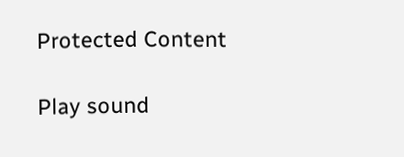Protected Content

Play sound